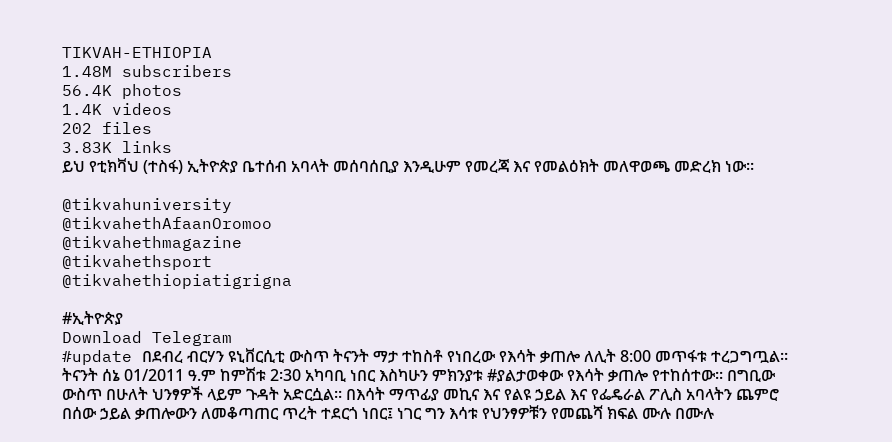TIKVAH-ETHIOPIA
1.48M subscribers
56.4K photos
1.4K videos
202 files
3.83K links
ይህ የቲክቫህ (ተስፋ) ኢትዮጵያ ቤተሰብ አባላት መሰባሰቢያ እንዲሁም የመረጃ እና የመልዕክት መለዋወጫ መድረክ ነው።

@tikvahuniversity
@tikvahethAfaanOromoo
@tikvahethmagazine
@tikvahethsport
@tikvahethiopiatigrigna

#ኢትዮጵያ
Download Telegram
#update በደብረ ብርሃን ዩኒቨርሲቲ ውስጥ ትናንት ማታ ተከስቶ የነበረው የእሳት ቃጠሎ ለሊት 8:00 መጥፋቱ ተረጋግጧል። ትናንት ሰኔ 01/2011 ዓ.ም ከምሽቱ 2፡30 አካባቢ ነበር እስካሁን ምክንያቱ #ያልታወቀው የእሳት ቃጠሎ የተከሰተው። በግቢው ውስጥ በሁለት ህንፃዎች ላይም ጉዳት አድርሷል። በእሳት ማጥፊያ መኪና እና የልዩ ኃይል እና የፌዴራል ፖሊስ አባላትን ጨምሮ በሰው ኃይል ቃጠሎውን ለመቆጣጠር ጥረት ተደርጎ ነበር፤ ነገር ግን እሳቱ የህንፃዎቹን የመጨሻ ክፍል ሙሉ በሙሉ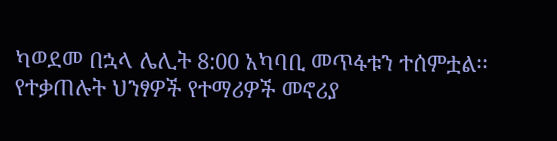ካወደመ በኋላ ሌሊት 8:00 አካባቢ መጥፋቱን ተሰምቷል፡፡
የተቃጠሉት ህንፃዎች የተማሪዎች መኖሪያ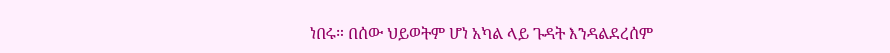ነበሩ። በሰው ህይወትም ሆነ አካል ላይ ጉዳት እንዳልደረሰም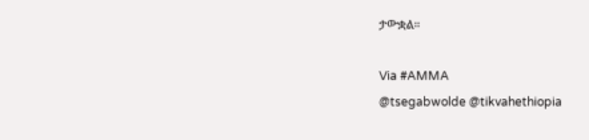ታውቋል።

Via #AMMA
@tsegabwolde @tikvahethiopia